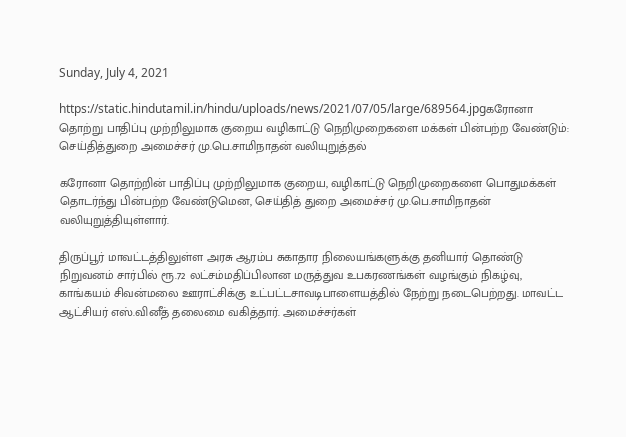Sunday, July 4, 2021

https://static.hindutamil.in/hindu/uploads/news/2021/07/05/large/689564.jpgகரோனா தொற்று பாதிப்பு முற்றிலுமாக குறைய வழிகாட்டு நெறிமுறைகளை மக்கள் பின்பற்ற வேண்டும்: செய்தித்துறை அமைச்சர் மு.பெ.சாமிநாதன் வலியுறுத்தல்

கரோனா தொற்றின் பாதிப்பு முற்றிலுமாக குறைய, வழிகாட்டு நெறிமுறைகளை பொதுமக்கள் தொடர்ந்து பின்பற்ற வேண்டுமென, செய்தித் துறை அமைச்சர் மு.பெ.சாமிநாதன் வலியுறுத்தியுள்ளார்.

திருப்பூர் மாவட்டத்திலுள்ள அரசு ஆரம்ப சுகாதார நிலையங்களுக்கு தனியார் தொண்டு நிறுவனம் சார்பில் ரூ.72 லட்சம்மதிப்பிலான மருத்துவ உபகரணங்கள் வழங்கும் நிகழ்வு, காங்கயம் சிவன்மலை ஊராட்சிக்கு உட்பட்டசாவடிபாளையத்தில் நேற்று நடைபெற்றது. மாவட்ட ஆட்சியர் எஸ்.வினீத் தலைமை வகித்தார். அமைச்சர்கள்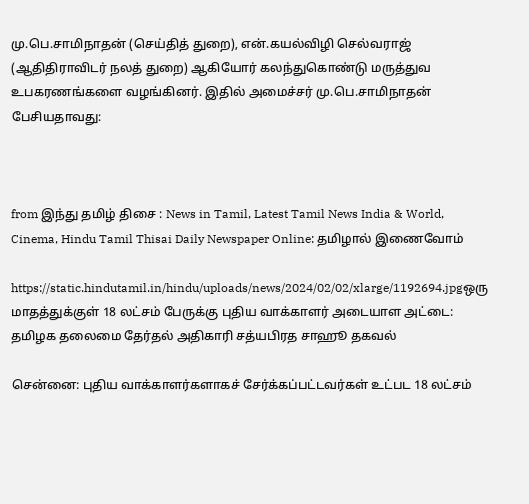மு.பெ.சாமிநாதன் (செய்தித் துறை), என்.கயல்விழி செல்வராஜ் (ஆதிதிராவிடர் நலத் துறை) ஆகியோர் கலந்துகொண்டு மருத்துவ உபகரணங்களை வழங்கினர். இதில் அமைச்சர் மு.பெ.சாமிநாதன் பேசியதாவது:



from இந்து தமிழ் திசை : News in Tamil, Latest Tamil News India & World, Cinema, Hindu Tamil Thisai Daily Newspaper Online: தமிழால் இணைவோம்

https://static.hindutamil.in/hindu/uploads/news/2024/02/02/xlarge/1192694.jpgஒரு மாதத்துக்குள் 18 லட்சம் பேருக்கு புதிய வாக்காளர் அடையாள அட்டை: தமிழக தலைமை தேர்தல் அதிகாரி சத்யபிரத சாஹூ தகவல்

சென்னை: புதிய வாக்காளர்களாகச் சேர்க்கப்பட்டவர்கள் உட்பட 18 லட்சம்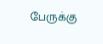பேருக்கு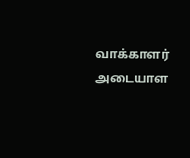வாக்காளர் அடையாள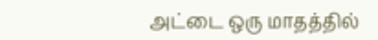அட்டை ஒரு மாதத்தில்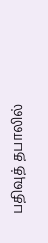பதிவுத் தபாலில்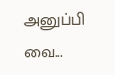அனுப்பி வை...